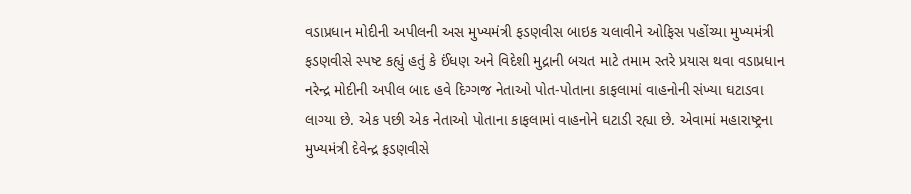વડાપ્રધાન મોદીની અપીલની અસ મુખ્યમંત્રી ફડણવીસ બાઇક ચલાવીને ઓફિસ પહોંચ્યા મુખ્યમંત્રી ફડણવીસે સ્પષ્ટ કહ્યું હતું કે ઈંધણ અને વિદેશી મુદ્રાની બચત માટે તમામ સ્તરે પ્રયાસ થવા વડાપ્રધાન નરેન્દ્ર મોદીની અપીલ બાદ હવે દિગ્ગજ નેતાઓ પોત-પોતાના કાફલામાં વાહનોની સંખ્યા ઘટાડવા લાગ્યા છે. એક પછી એક નેતાઓ પોતાના કાફલામાં વાહનોને ઘટાડી રહ્યા છે. એવામાં મહારાષ્ટ્રના મુખ્યમંત્રી દેવેન્દ્ર ફડણવીસે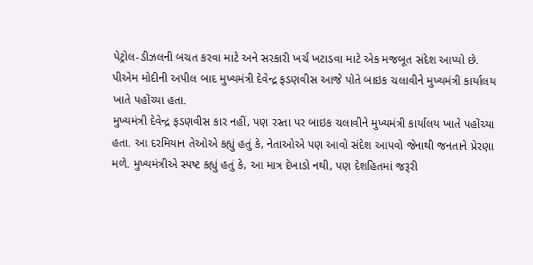પેટ્રોલ-ડીઝલની બચત કરવા માટે અને સરકારી ખર્ચ ખટાડવા માટે એક મજબૂત સંદેશ આપ્યો છે. પીએમ મોદીની અપીલ બાદ મુખ્યમંત્રી દેવેન્દ્ર ફડણવીસ આજે પોતે બાઇક ચલાવીને મુખ્યમંત્રી કાર્યાલય ખાતે પહોંચ્યા હતા.
મુખ્યમંત્રી દેવેન્દ્ર ફડણવીસ કાર નહીં, પણ રસ્તા પર બાઇક ચલાવીને મુખ્યમંત્રી કાર્યાલય ખાતે પહોંચ્યા હતા. આ દરમિયાન તેઓએ કહ્યું હતું કે, નેતાઓએ પણ આવો સંદેશ આપવો જેનાથી જનતાને પ્રેરણા મળે. મુખ્યમંત્રીએ સ્પષ્ટ કહ્યું હતું કે, આ માત્ર દેખાડો નથી, પણ દેશહિતમાં જરૂરી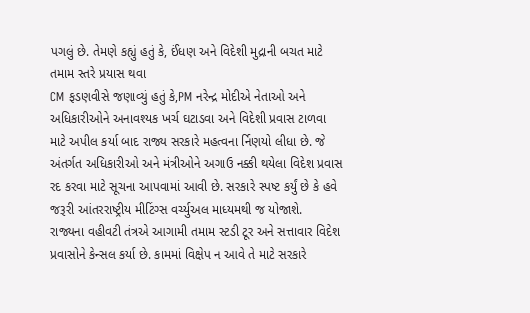પગલું છે. તેમણે કહ્યું હતું કે, ઈંધણ અને વિદેશી મુદ્રાની બચત માટે તમામ સ્તરે પ્રયાસ થવા
CM ફડણવીસે જણાવ્યું હતું કે,PM નરેન્દ્ર મોદીએ નેતાઓ અને અધિકારીઓને અનાવશ્યક ખર્ચ ઘટાડવા અને વિદેશી પ્રવાસ ટાળવા માટે અપીલ કર્યા બાદ રાજ્ય સરકારે મહત્વના ર્નિણયો લીધા છે. જે અંતર્ગત અધિકારીઓ અને મંત્રીઓને અગાઉ નક્કી થયેલા વિદેશ પ્રવાસ રદ કરવા માટે સૂચના આપવામાં આવી છે. સરકારે સ્પષ્ટ કર્યું છે કે હવે જરૂરી આંતરરાષ્ટ્રીય મીટિંગ્સ વર્ચ્યુઅલ માધ્યમથી જ યોજાશે.
રાજ્યના વહીવટી તંત્રએ આગામી તમામ સ્ટડી ટૂર અને સત્તાવાર વિદેશ પ્રવાસોને કેન્સલ કર્યા છે. કામમાં વિક્ષેપ ન આવે તે માટે સરકારે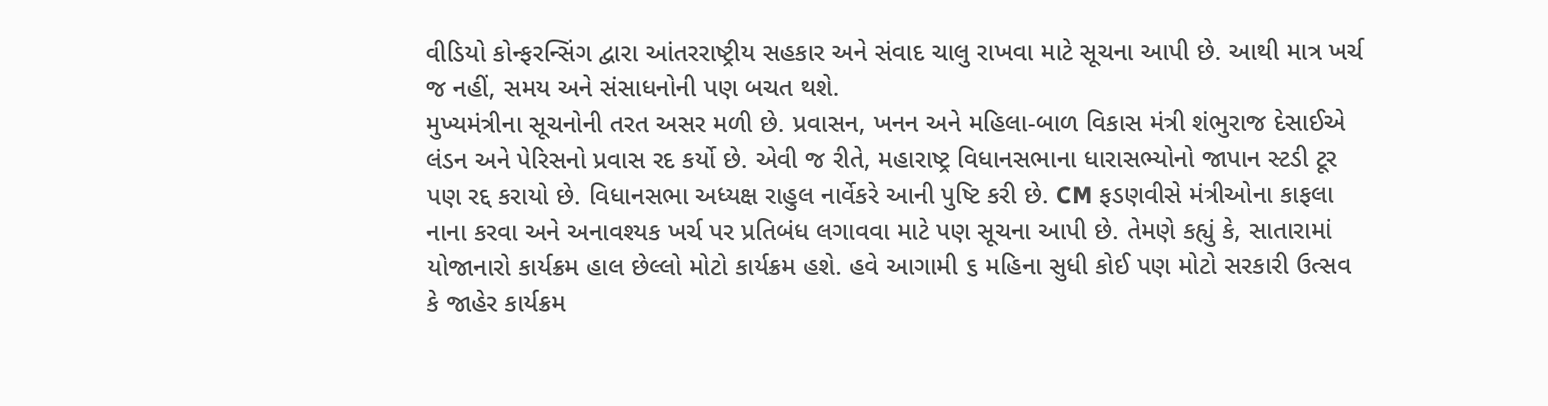વીડિયો કોન્ફરન્સિંગ દ્વારા આંતરરાષ્ટ્રીય સહકાર અને સંવાદ ચાલુ રાખવા માટે સૂચના આપી છે. આથી માત્ર ખર્ચ જ નહીં, સમય અને સંસાધનોની પણ બચત થશે.
મુખ્યમંત્રીના સૂચનોની તરત અસર મળી છે. પ્રવાસન, ખનન અને મહિલા-બાળ વિકાસ મંત્રી શંભુરાજ દેસાઈએ લંડન અને પેરિસનો પ્રવાસ રદ કર્યો છે. એવી જ રીતે, મહારાષ્ટ્ર વિધાનસભાના ધારાસભ્યોનો જાપાન સ્ટડી ટૂર પણ રદ્દ કરાયો છે. વિધાનસભા અધ્યક્ષ રાહુલ નાર્વેકરે આની પુષ્ટિ કરી છે. CM ફડણવીસે મંત્રીઓના કાફલા નાના કરવા અને અનાવશ્યક ખર્ચ પર પ્રતિબંધ લગાવવા માટે પણ સૂચના આપી છે. તેમણે કહ્યું કે, સાતારામાં યોજાનારો કાર્યક્રમ હાલ છેલ્લો મોટો કાર્યક્રમ હશે. હવે આગામી ૬ મહિના સુધી કોઈ પણ મોટો સરકારી ઉત્સવ કે જાહેર કાર્યક્રમ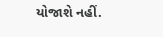યોજાશે નહીં.